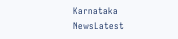Karnataka NewsLatest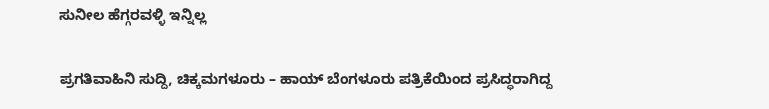ಸುನೀಲ ಹೆಗ್ಗರವಳ್ಳಿ ಇನ್ನಿಲ್ಲ

ಪ್ರಗತಿವಾಹಿನಿ ಸುದ್ದಿ, ಚಿಕ್ಕಮಗಳೂರು – ಹಾಯ್ ಬೆಂಗಳೂರು ಪತ್ರಿಕೆಯಿಂದ ಪ್ರಸಿದ್ಧರಾಗಿದ್ದ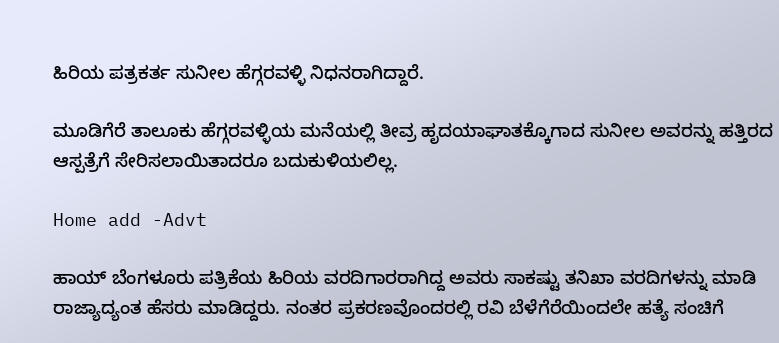ಹಿರಿಯ ಪತ್ರಕರ್ತ ಸುನೀಲ ಹೆಗ್ಗರವಳ್ಳಿ ನಿಧನರಾಗಿದ್ದಾರೆ.

ಮೂಡಿಗೆರೆ ತಾಲೂಕು ಹೆಗ್ಗರವಳ್ಳಿಯ ಮನೆಯಲ್ಲಿ ತೀವ್ರ ಹೃದಯಾಘಾತಕ್ಕೊಗಾದ ಸುನೀಲ ಅವರನ್ನು ಹತ್ತಿರದ ಆಸ್ಪತ್ರೆಗೆ ಸೇರಿಸಲಾಯಿತಾದರೂ ಬದುಕುಳಿಯಲಿಲ್ಲ.

Home add -Advt

ಹಾಯ್ ಬೆಂಗಳೂರು ಪತ್ರಿಕೆಯ ಹಿರಿಯ ವರದಿಗಾರರಾಗಿದ್ದ ಅವರು ಸಾಕಷ್ಟು ತನಿಖಾ ವರದಿಗಳನ್ನು ಮಾಡಿ ರಾಜ್ಯಾದ್ಯಂತ ಹೆಸರು ಮಾಡಿದ್ದರು. ನಂತರ ಪ್ರಕರಣವೊಂದರಲ್ಲಿ ರವಿ ಬೆಳೆಗೆರೆಯಿಂದಲೇ ಹತ್ಯೆ ಸಂಚಿಗೆ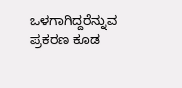ಒಳಗಾಗಿದ್ದರೆನ್ನುವ ಪ್ರಕರಣ ಕೂಡ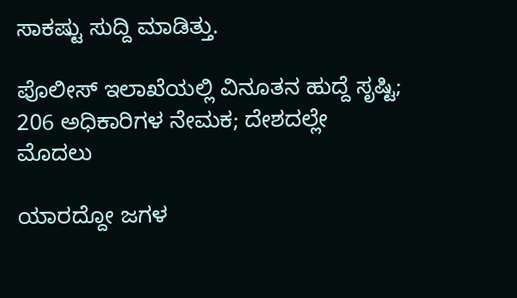ಸಾಕಷ್ಟು ಸುದ್ದಿ ಮಾಡಿತ್ತು.

ಪೊಲೀಸ್ ಇಲಾಖೆಯಲ್ಲಿ ವಿನೂತನ ಹುದ್ದೆ ಸೃಷ್ಟಿ; 206 ಅಧಿಕಾರಿಗಳ ನೇಮಕ; ದೇಶದಲ್ಲೇ ಮೊದಲು

ಯಾರದ್ದೋ ಜಗಳ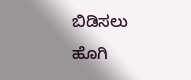ಬಿಡಿಸಲು ಹೊಗಿ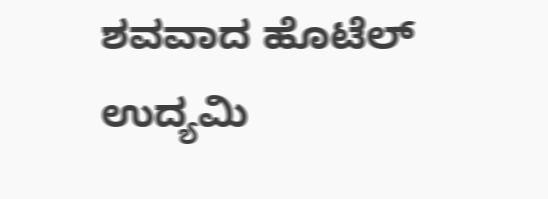ಶವವಾದ ಹೊಟೆಲ್ ಉದ್ಯಮಿ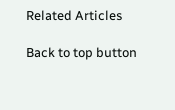Related Articles

Back to top button